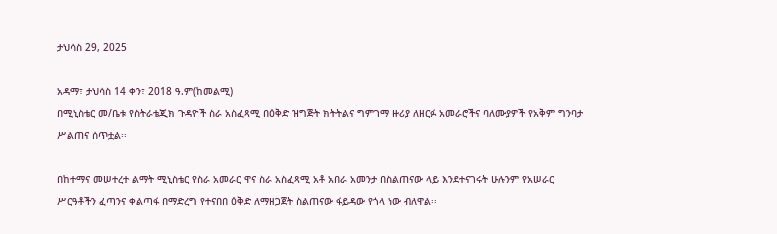ታህሳስ 29, 2025

አዳማ፣ ታህሳስ 14 ቀን፣ 2018 ዓ.ም(ከመልሚ)
በሚኒስቴር መ/ቤቱ የስትራቴጂክ ጉዳዮች ስራ አስፈጻሚ በዕቅድ ዝግጅት ክትትልና ግምገማ ዙሪያ ለዘርፉ አመራሮችና ባለሙያዎች የአቅም ግንባታ ሥልጠና ሰጥቷል፡፡

በከተማና መሠተረተ ልማት ሚኒስቴር የስራ አመራር ዋና ስራ አስፈጻሚ አቶ አበራ አመንታ በስልጠናው ላይ እንደተናገሩት ሁሉንም የአሠራር ሥርዓቶችን ፈጣንና ቀልጣፋ በማድረግ የተናበበ ዕቅድ ለማዘጋጀት ስልጠናው ፋይዳው የጎላ ነው ብለዋል፡፡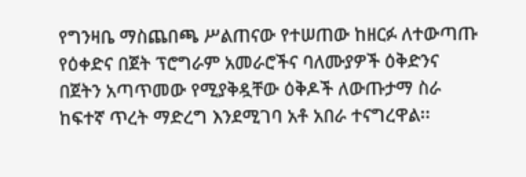የግንዛቤ ማስጨበጫ ሥልጠናው የተሠጠው ከዘርፉ ለተውጣጡ የዕቀድና በጀት ፕሮግራም አመራሮችና ባለሙያዎች ዕቅድንና በጀትን አጣጥመው የሚያቅዷቸው ዕቅዶች ለውጡታማ ስራ ከፍተኛ ጥረት ማድረግ እንደሚገባ አቶ አበራ ተናግረዋል፡፡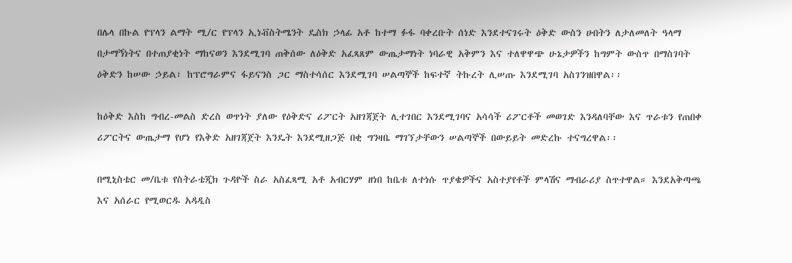በሌላ በኩል የፕላን ልማት ሚ/ር የፕላን ኢነቭስትሜንት ዴስክ ኃላፊ አቶ ከተማ ፉፋ ባቀረቡት ሰነድ እንደተናገሩት ዕቅድ ውስን ሀብትን ለታለመለት ዓላማ በታማኝነትና በተጠያቂነት ማከናወን እንደሚገባ ጠቅሰው ለዕቅድ አፈጻጸም ውጤታማነት ነባራዊ አቅምን እና ተለዋዋጭ ሁኔታዎችን ከግምት ውስጥ በማስገባት ዕቅድን ከሠው ኃይል፣ ከፕሮግራምና ፋይናንስ ጋር ማስተሳሰር እንደሚገባ ሠልጣኞች ከፍተኛ ትኩረት ሊሠጡ እንደሚገባ አስገንዝበዋል፡፡

ከዕቅድ እስከ ግብረ-መልስ ድረስ ወጥነት ያለው የዕቅድና ሪፖርት አዘገጃጀት ሊተገበር እንደሚገባና አሳሳች ሪፖርቶች መወገድ እንዳለባቸው እና ጥራቱን የጠበቀ ሪፖርትና ውጤታማ የሆነ የእቅድ አዘገጃጀት እንዴት እንደሚዘጋጅ በቂ ግንዛቤ ማገኘታቸውን ሠልጣኞች በውይይት መድረኩ ተናግረዋል፡፡

በሚኒስቴር መ/ቤቱ የስትራቴጂክ ጉዳዮች ስራ አስፈጻሚ አቶ አብርሃም ዘነበ ከቤቱ ለተነሱ ጥያቄዎችና አስተያየቶች ምላሽና ማብራሪያ ስጥተዋል። እንደአቅጣጫ እና አሰራር የሚወርዱ አዳዲስ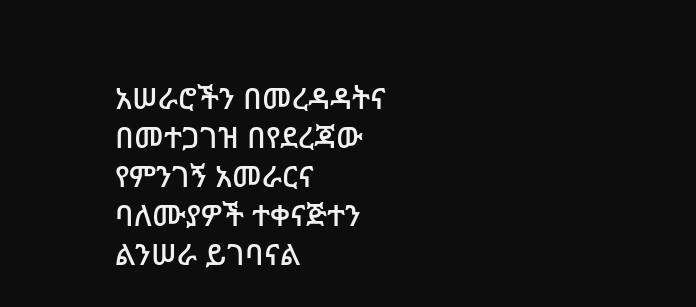አሠራሮችን በመረዳዳትና በመተጋገዝ በየደረጃው የምንገኝ አመራርና ባለሙያዎች ተቀናጅተን ልንሠራ ይገባናል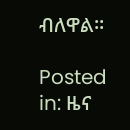ብለዋል፡፡

Posted in: ዜና